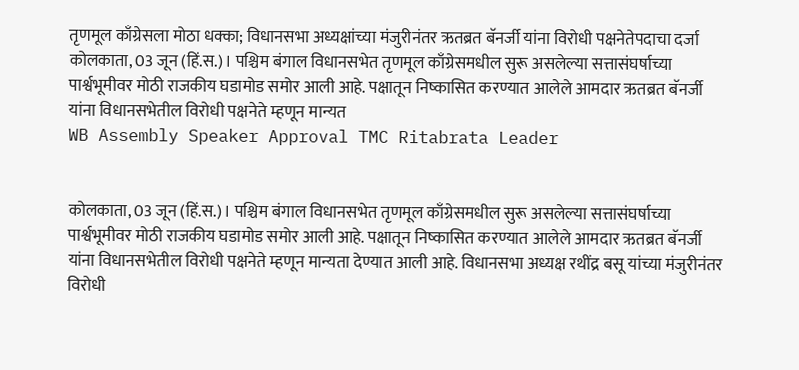तृणमूल काँग्रेसला मोठा धक्का; विधानसभा अध्यक्षांच्या मंजुरीनंतर ऋतब्रत बॅनर्जी यांना विरोधी पक्षनेतेपदाचा दर्जा
कोलकाता, 03 जून (हिं.स.)। पश्चिम बंगाल विधानसभेत तृणमूल काँग्रेसमधील सुरू असलेल्या सत्तासंघर्षाच्या पार्श्वभूमीवर मोठी राजकीय घडामोड समोर आली आहे. पक्षातून निष्कासित करण्यात आलेले आमदार ऋतब्रत बॅनर्जी यांना विधानसभेतील विरोधी पक्षनेते म्हणून मान्यत
WB Assembly Speaker Approval TMC Ritabrata Leader


कोलकाता, 03 जून (हिं.स.)। पश्चिम बंगाल विधानसभेत तृणमूल काँग्रेसमधील सुरू असलेल्या सत्तासंघर्षाच्या पार्श्वभूमीवर मोठी राजकीय घडामोड समोर आली आहे. पक्षातून निष्कासित करण्यात आलेले आमदार ऋतब्रत बॅनर्जी यांना विधानसभेतील विरोधी पक्षनेते म्हणून मान्यता देण्यात आली आहे. विधानसभा अध्यक्ष रथींद्र बसू यांच्या मंजुरीनंतर विरोधी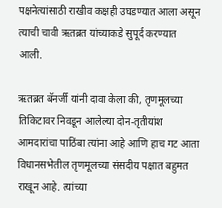पक्षनेत्यांसाठी राखीव कक्षही उघडण्यात आला असून त्याची चावी ऋतब्रत यांच्याकडे सुपूर्द करण्यात आली.

ऋतब्रत बॅनर्जी यांनी दावा केला की, तृणमूलच्या तिकिटावर निवडून आलेल्या दोन-तृतीयांश आमदारांचा पाठिंबा त्यांना आहे आणि हाच गट आता विधानसभेतील तृणमूलच्या संसदीय पक्षात बहुमत राखून आहे. त्यांच्या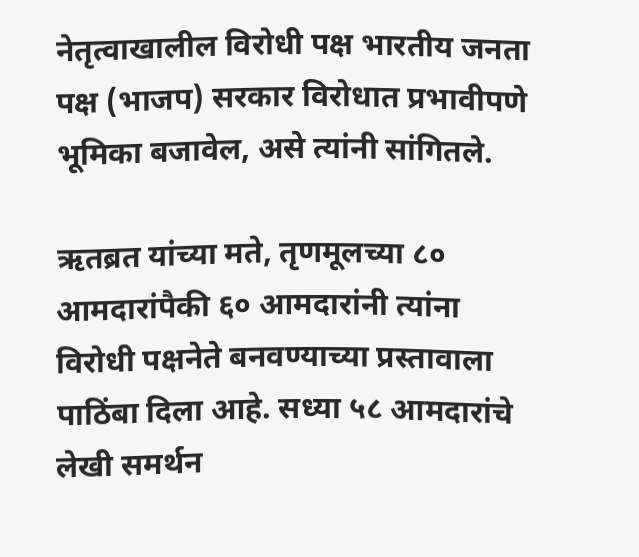नेतृत्वाखालील विरोधी पक्ष भारतीय जनता पक्ष (भाजप) सरकार विरोधात प्रभावीपणे भूमिका बजावेल, असे त्यांनी सांगितले.

ऋतब्रत यांच्या मते, तृणमूलच्या ८० आमदारांपैकी ६० आमदारांनी त्यांना विरोधी पक्षनेते बनवण्याच्या प्रस्तावाला पाठिंबा दिला आहे. सध्या ५८ आमदारांचे लेखी समर्थन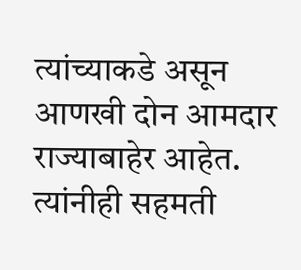त्यांच्याकडे असून आणखी दोन आमदार राज्याबाहेर आहेत. त्यांनीही सहमती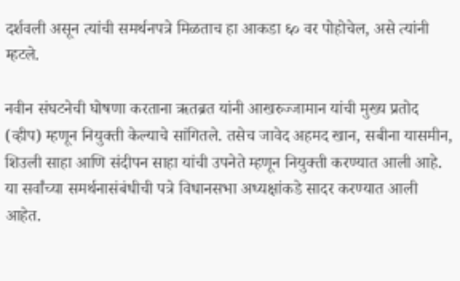दर्शवली असून त्यांची समर्थनपत्रे मिळताच हा आकडा ६० वर पोहोचेल, असे त्यांनी म्हटले.

नवीन संघटनेची घोषणा करताना ऋतब्रत यांनी आखरुज्जामान यांची मुख्य प्रतोद (व्हीप) म्हणून नियुक्ती केल्याचे सांगितले. तसेच जावेद अहमद खान, सबीना यासमीन, शिउली साहा आणि संदीपन साहा यांची उपनेते म्हणून नियुक्ती करण्यात आली आहे. या सर्वांच्या समर्थनासंबंधीची पत्रे विधानसभा अध्यक्षांकडे सादर करण्यात आली आहेत.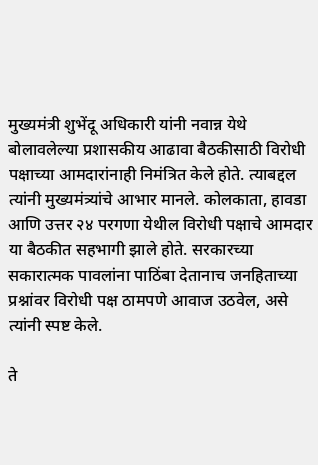मुख्यमंत्री शुभेंदू अधिकारी यांनी नवान्न येथे बोलावलेल्या प्रशासकीय आढावा बैठकीसाठी विरोधी पक्षाच्या आमदारांनाही निमंत्रित केले होते. त्याबद्दल त्यांनी मुख्यमंत्र्यांचे आभार मानले. कोलकाता, हावडा आणि उत्तर २४ परगणा येथील विरोधी पक्षाचे आमदार या बैठकीत सहभागी झाले होते. सरकारच्या सकारात्मक पावलांना पाठिंबा देतानाच जनहिताच्या प्रश्नांवर विरोधी पक्ष ठामपणे आवाज उठवेल, असे त्यांनी स्पष्ट केले.

ते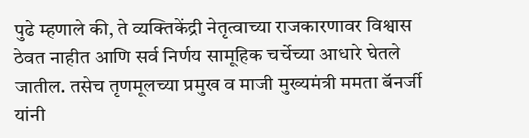पुढे म्हणाले की, ते व्यक्तिकेंद्री नेतृत्वाच्या राजकारणावर विश्वास ठेवत नाहीत आणि सर्व निर्णय सामूहिक चर्चेच्या आधारे घेतले जातील. तसेच तृणमूलच्या प्रमुख व माजी मुख्यमंत्री ममता बॅनर्जी यांनी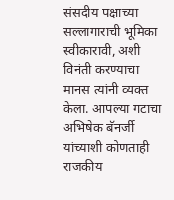संसदीय पक्षाच्या सल्लागाराची भूमिका स्वीकारावी, अशी विनंती करण्याचा मानस त्यांनी व्यक्त केला. आपल्या गटाचा अभिषेक बॅनर्जी यांच्याशी कोणताही राजकीय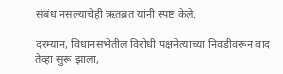संबंध नसल्याचेही ऋतब्रत यांनी स्पष्ट केले.

दरम्यान, विधानसभेतील विरोधी पक्षनेत्याच्या निवडीवरून वाद तेव्हा सुरू झाला,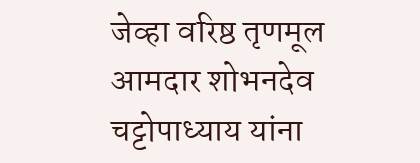जेव्हा वरिष्ठ तृणमूल आमदार शोभनदेव चट्टोपाध्याय यांना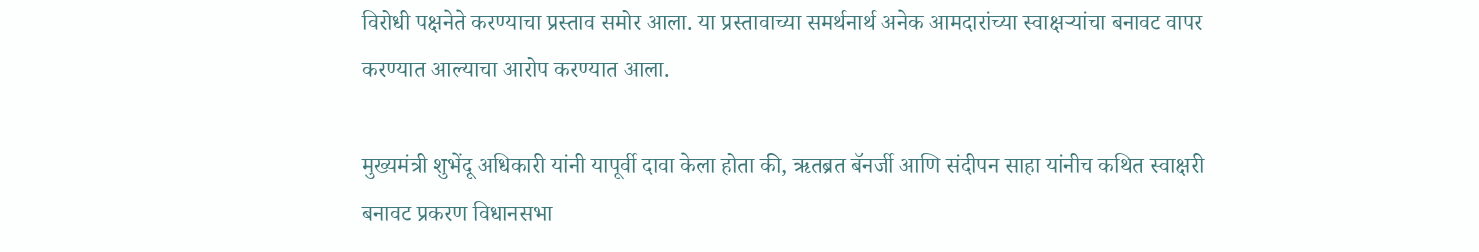विरोधी पक्षनेते करण्याचा प्रस्ताव समोर आला. या प्रस्तावाच्या समर्थनार्थ अनेक आमदारांच्या स्वाक्षऱ्यांचा बनावट वापर करण्यात आल्याचा आरोप करण्यात आला.

मुख्यमंत्री शुभेंदू अधिकारी यांनी यापूर्वी दावा केला होता की, ऋतब्रत बॅनर्जी आणि संदीपन साहा यांनीच कथित स्वाक्षरी बनावट प्रकरण विधानसभा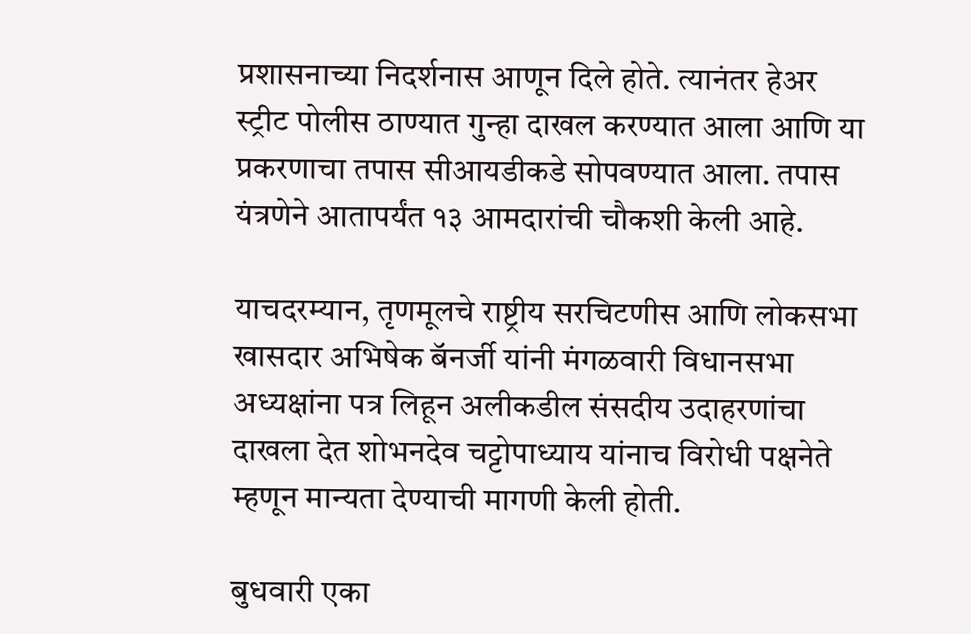प्रशासनाच्या निदर्शनास आणून दिले होते. त्यानंतर हेअर स्ट्रीट पोलीस ठाण्यात गुन्हा दाखल करण्यात आला आणि या प्रकरणाचा तपास सीआयडीकडे सोपवण्यात आला. तपास यंत्रणेने आतापर्यंत १३ आमदारांची चौकशी केली आहे.

याचदरम्यान, तृणमूलचे राष्ट्रीय सरचिटणीस आणि लोकसभा खासदार अभिषेक बॅनर्जी यांनी मंगळवारी विधानसभा अध्यक्षांना पत्र लिहून अलीकडील संसदीय उदाहरणांचा दाखला देत शोभनदेव चट्टोपाध्याय यांनाच विरोधी पक्षनेते म्हणून मान्यता देण्याची मागणी केली होती.

बुधवारी एका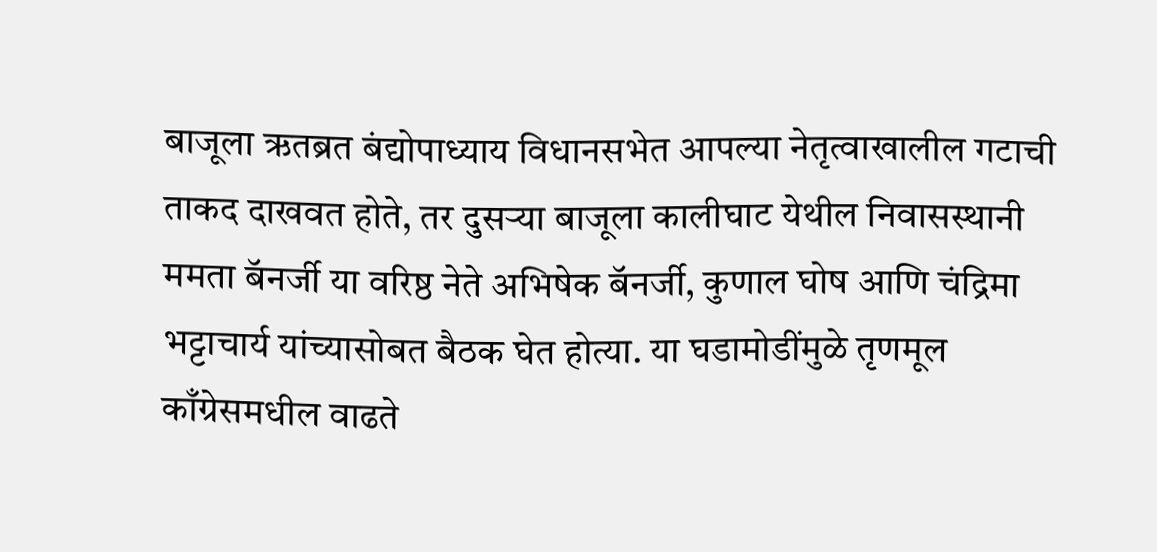बाजूला ऋतब्रत बंद्योपाध्याय विधानसभेत आपल्या नेतृत्वाखालील गटाची ताकद दाखवत होते, तर दुसऱ्या बाजूला कालीघाट येथील निवासस्थानी ममता बॅनर्जी या वरिष्ठ नेते अभिषेक बॅनर्जी, कुणाल घोष आणि चंद्रिमा भट्टाचार्य यांच्यासोबत बैठक घेत होत्या. या घडामोडींमुळे तृणमूल काँग्रेसमधील वाढते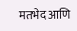मतभेद आणि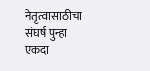नेतृत्वासाठीचा संघर्ष पुन्हा एकदा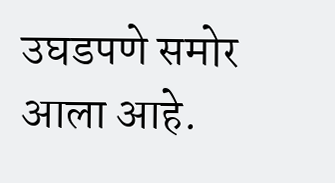उघडपणे समोर आला आहे.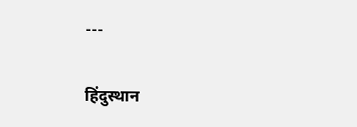---

हिंदुस्थान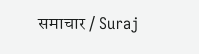समाचार / Suraj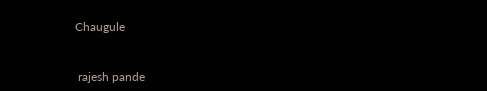Chaugule


 rajesh pande